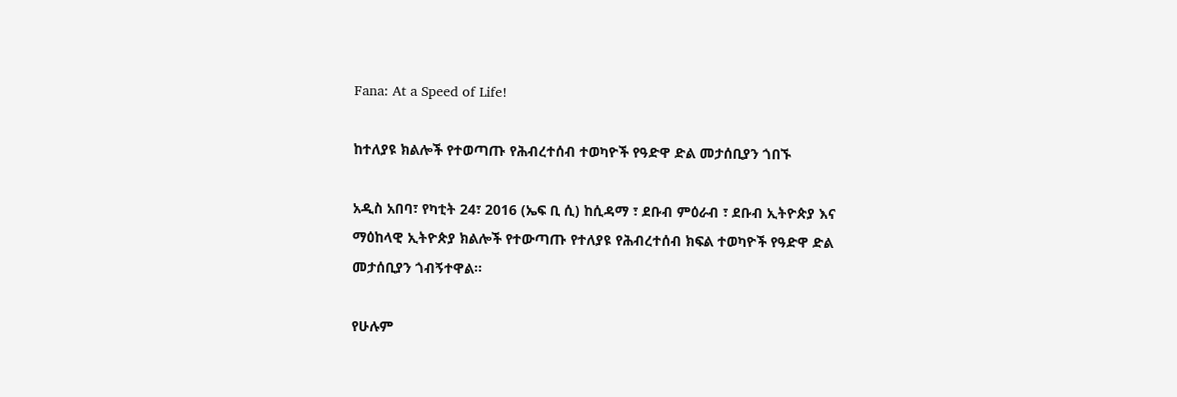Fana: At a Speed of Life!

ከተለያዩ ክልሎች የተወጣጡ የሕብረተሰብ ተወካዮች የዓድዋ ድል መታሰቢያን ጎበኙ

አዲስ አበባ፣ የካቲት 24፣ 2016 (ኤፍ ቢ ሲ) ከሲዳማ ፣ ደቡብ ምዕራብ ፣ ደቡብ ኢትዮጵያ እና ማዕከላዊ ኢትዮጵያ ክልሎች የተውጣጡ የተለያዩ የሕብረተሰብ ክፍል ተወካዮች የዓድዋ ድል መታሰቢያን ጎብኝተዋል፡፡

የሁሉም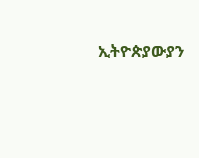ኢትዮጵያውያን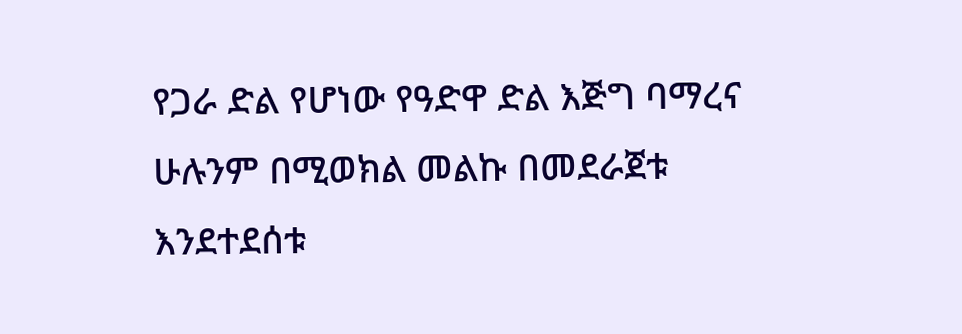የጋራ ድል የሆነው የዓድዋ ድል እጅግ ባማረና ሁሉንም በሚወክል መልኩ በመደራጀቱ እንደተደሰቱ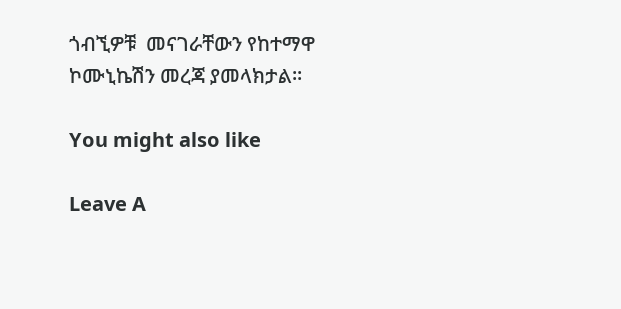ጎብኚዎቹ  መናገራቸውን የከተማዋ ኮሙኒኬሽን መረጃ ያመላክታል፡፡

You might also like

Leave A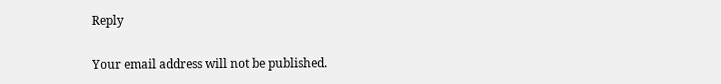Reply

Your email address will not be published.